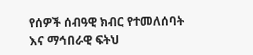የሰዎች ሰብዓዊ ክብር የተመለሰባት እና ማኅበራዊ ፍትህ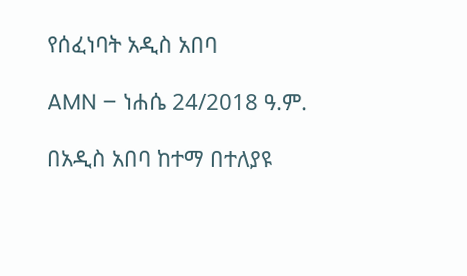የሰፈነባት አዲስ አበባ

AMN – ነሐሴ 24/2018 ዓ.ም.

በአዲስ አበባ ከተማ በተለያዩ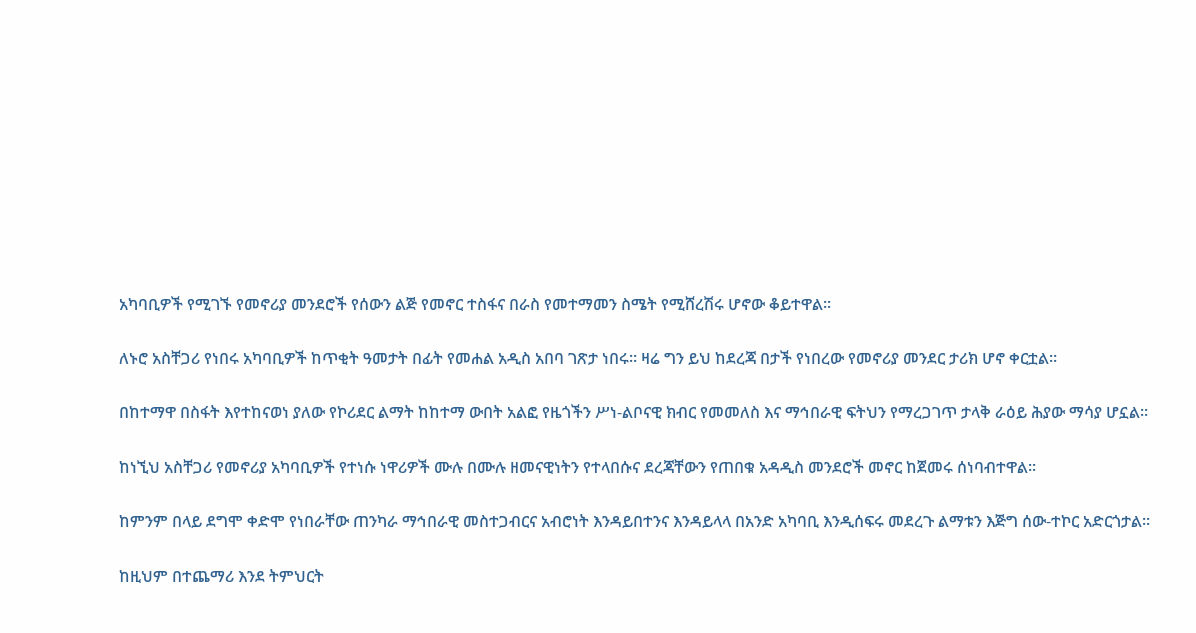አካባቢዎች የሚገኙ የመኖሪያ መንደሮች የሰውን ልጅ የመኖር ተስፋና በራስ የመተማመን ስሜት የሚሸረሽሩ ሆኖው ቆይተዋል።

ለኑሮ አስቸጋሪ የነበሩ አካባቢዎች ከጥቂት ዓመታት በፊት የመሐል አዲስ አበባ ገጽታ ነበሩ። ዛሬ ግን ይህ ከደረጃ በታች የነበረው የመኖሪያ መንደር ታሪክ ሆኖ ቀርቷል።

በከተማዋ በስፋት እየተከናወነ ያለው የኮሪደር ልማት ከከተማ ውበት አልፎ የዜጎችን ሥነ-ልቦናዊ ክብር የመመለስ እና ማኅበራዊ ፍትህን የማረጋገጥ ታላቅ ራዕይ ሕያው ማሳያ ሆኗል።

ከነኚህ አስቸጋሪ የመኖሪያ አካባቢዎች የተነሱ ነዋሪዎች ሙሉ በሙሉ ዘመናዊነትን የተላበሱና ደረጃቸውን የጠበቁ አዳዲስ መንደሮች መኖር ከጀመሩ ሰነባብተዋል፡፡

ከምንም በላይ ደግሞ ቀድሞ የነበራቸው ጠንካራ ማኅበራዊ መስተጋብርና አብሮነት እንዳይበተንና እንዳይላላ በአንድ አካባቢ እንዲሰፍሩ መደረጉ ልማቱን እጅግ ሰው-ተኮር አድርጎታል።

ከዚህም በተጨማሪ እንደ ትምህርት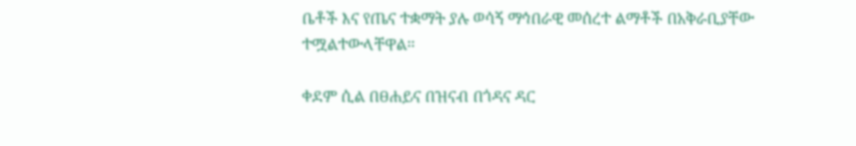ቤቶች እና የጤና ተቋማት ያሉ ወሳኝ ማኅበራዊ መሰረተ ልማቶች በአቅራቢያቸው ተሟልተውላቸዋል።

ቀደም ሲል በፀሐይና በዝናብ በጎዳና ዳር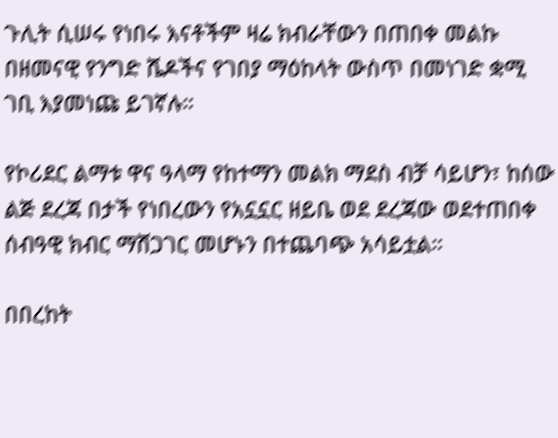ጉሊት ሲሠሩ የነበሩ እናቶችም ዛሬ ክብራቸውን በጠበቀ መልኩ በዘመናዊ የንግድ ሼዶችና የገበያ ማዕከላት ውስጥ በመነገድ ቋሚ ገቢ እያመነጩ ይገኛሉ።

የኮሪደር ልማቱ ዋና ዓላማ የከተማን መልክ ማደስ ብቻ ሳይሆን፣ ከሰው ልጅ ደረጃ በታች የነበረውን የአኗኗር ዘይቤ ወደ ደረጃው ወደተጠበቀ ሰብዓዊ ክብር ማሸጋገር መሆኑን በተጨባጭ አሳይቷል።

በበረከት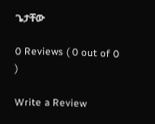ጌታቸው

0 Reviews ( 0 out of 0 )

Write a Review